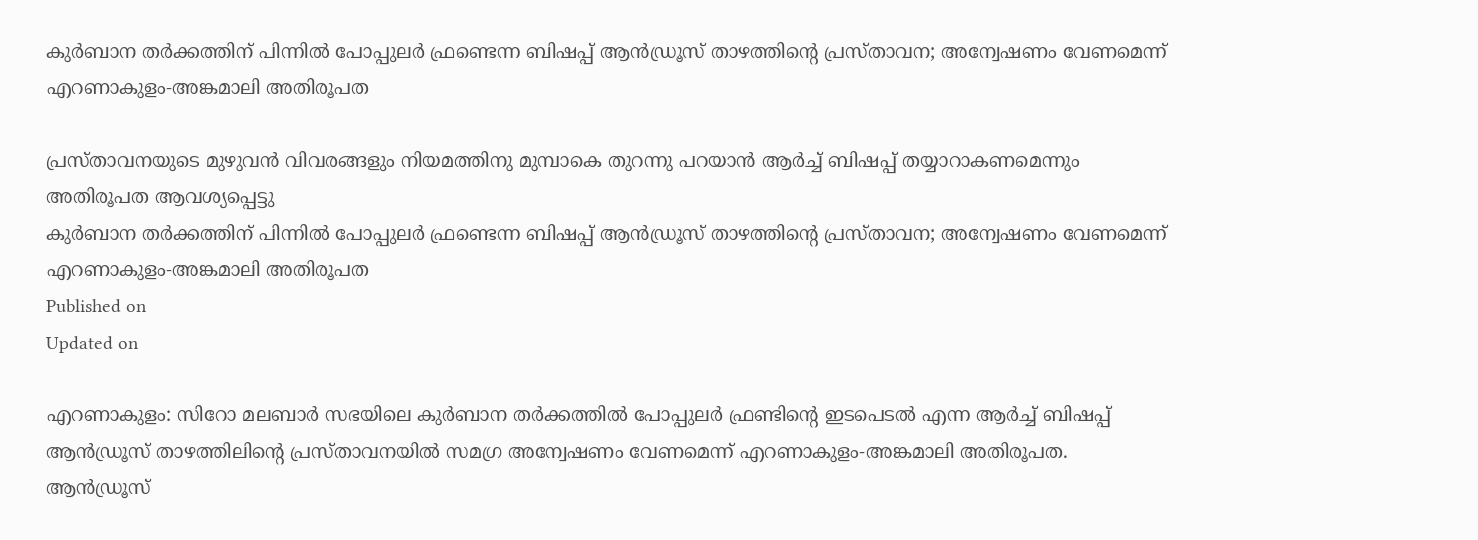കുര്‍ബാന തര്‍ക്കത്തിന് പിന്നില്‍ പോപ്പുലര്‍ ഫ്രണ്ടെന്ന ബിഷപ്പ് ആന്‍ഡ്രൂസ് താഴത്തിന്റെ പ്രസ്താവന; അന്വേഷണം വേണമെന്ന് എറണാകുളം-അങ്കമാലി അതിരൂപത

പ്രസ്താവനയുടെ മുഴുവൻ വിവരങ്ങളും നിയമത്തിനു മുമ്പാകെ തുറന്നു പറയാൻ ആർച്ച് ബിഷപ്പ് തയ്യാറാകണമെന്നും അതിരൂപത ആവശ്യപ്പെട്ടു
കുര്‍ബാന തര്‍ക്കത്തിന് പിന്നില്‍ പോപ്പുലര്‍ ഫ്രണ്ടെന്ന ബിഷപ്പ് ആന്‍ഡ്രൂസ് താഴത്തിന്റെ പ്രസ്താവന; അന്വേഷണം വേണമെന്ന് എറണാകുളം-അങ്കമാലി അതിരൂപത
Published on
Updated on

എറണാകുളം: സിറോ മലബാർ സഭയിലെ കുർബാന തർക്കത്തിൽ പോപ്പുലർ ഫ്രണ്ടിന്റെ ഇടപെടൽ എന്ന ആർച്ച് ബിഷപ്പ് ആൻഡ്രൂസ് താഴത്തിലിൻ്റെ പ്രസ്താവനയിൽ സമഗ്ര അന്വേഷണം വേണമെന്ന് എറണാകുളം-അങ്കമാലി അതിരൂപത. ആൻഡ്രൂസ്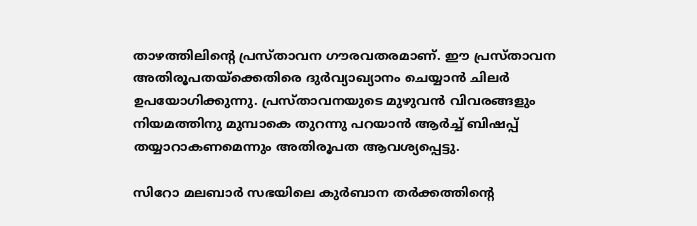താഴത്തിലിൻ്റെ പ്രസ്താവന ഗൗരവതരമാണ്. ഈ പ്രസ്താവന അതിരൂപതയ്ക്കെതിരെ ദുർവ്യാഖ്യാനം ചെയ്യാൻ ചിലർ ഉപയോഗിക്കുന്നു. പ്രസ്താവനയുടെ മുഴുവൻ വിവരങ്ങളും നിയമത്തിനു മുമ്പാകെ തുറന്നു പറയാൻ ആർച്ച് ബിഷപ്പ് തയ്യാറാകണമെന്നും അതിരൂപത ആവശ്യപ്പെട്ടു.

സിറോ മലബാർ സഭയിലെ കുർബാന തർക്കത്തിന്റെ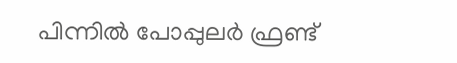പിന്നിൽ പോപ്പുലർ ഫ്രണ്ട്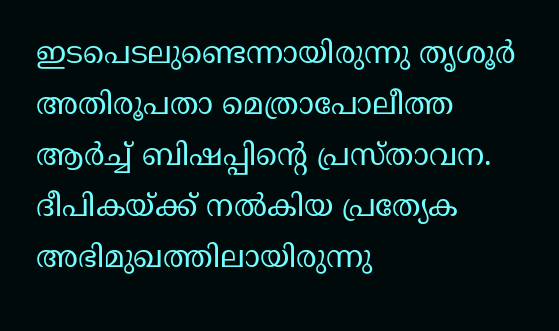ഇടപെടലുണ്ടെന്നായിരുന്നു തൃശൂർ അതിരൂപതാ മെത്രാപോലീത്ത ആർച്ച് ബിഷപ്പിന്റെ പ്രസ്താവന. ദീപികയ്ക്ക് നൽകിയ പ്രത്യേക അഭിമുഖത്തിലായിരുന്നു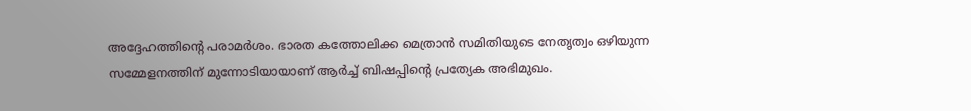അദ്ദേഹത്തിൻ്റെ പരാമർശം. ഭാരത കത്തോലിക്ക മെത്രാൻ സമിതിയുടെ നേതൃത്വം ഒഴിയുന്ന സമ്മേളനത്തിന് മുന്നോടിയായാണ് ആർച്ച് ബിഷപ്പിന്റെ പ്രത്യേക അഭിമുഖം.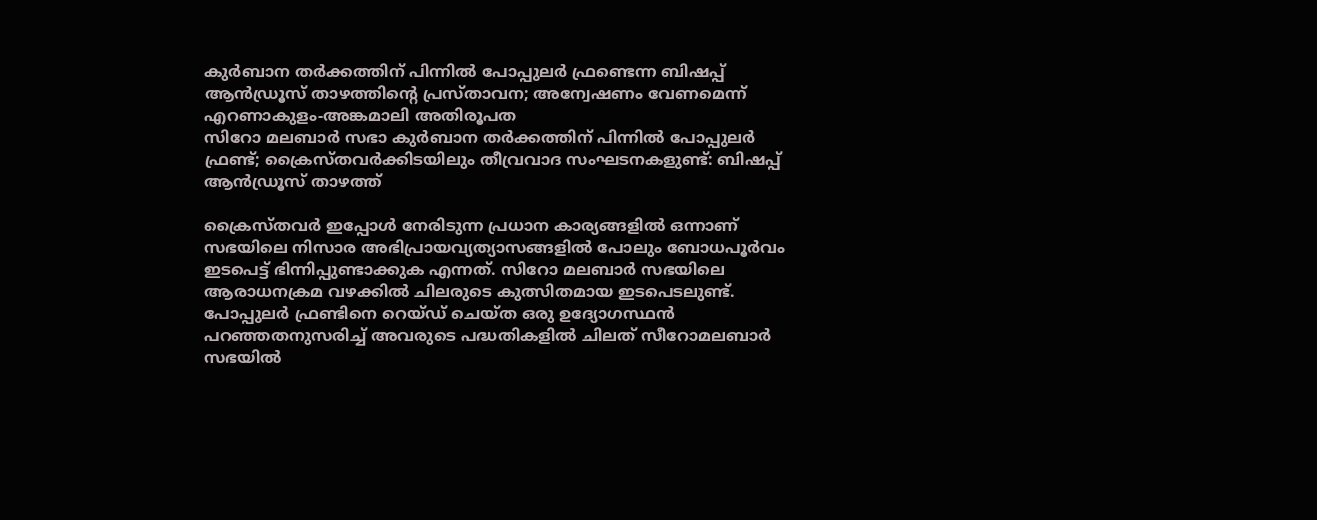കുര്‍ബാന തര്‍ക്കത്തിന് പിന്നില്‍ പോപ്പുലര്‍ ഫ്രണ്ടെന്ന ബിഷപ്പ് ആന്‍ഡ്രൂസ് താഴത്തിന്റെ പ്രസ്താവന; അന്വേഷണം വേണമെന്ന് എറണാകുളം-അങ്കമാലി അതിരൂപത
സിറോ മലബാര്‍ സഭാ കുര്‍ബാന തര്‍ക്കത്തിന് പിന്നില്‍ പോപ്പുലര്‍ ഫ്രണ്ട്; ക്രൈസ്തവര്‍ക്കിടയിലും തീവ്രവാദ സംഘടനകളുണ്ട്: ബിഷപ്പ് ആന്‍ഡ്രൂസ് താഴത്ത്

ക്രൈസ്തവർ ഇപ്പോൾ നേരിടുന്ന പ്രധാന കാര്യങ്ങളിൽ ഒന്നാണ് സഭയിലെ നിസാര അഭിപ്രായവ്യത്യാസങ്ങളിൽ പോലും ബോധപൂർവം ഇടപെട്ട് ഭിന്നിപ്പുണ്ടാക്കുക എന്നത്. സിറോ മലബാർ സഭയിലെ ആരാധനക്രമ വഴക്കിൽ ചിലരുടെ കുത്സിതമായ ഇടപെടലുണ്ട്. പോപ്പുലർ ഫ്രണ്ടിനെ റെയ്ഡ് ചെയ്ത ഒരു ഉദ്യോഗസ്ഥൻ പറഞ്ഞതനുസരിച്ച് അവരുടെ പദ്ധതികളിൽ ചിലത് സീറോമലബാർ സഭയിൽ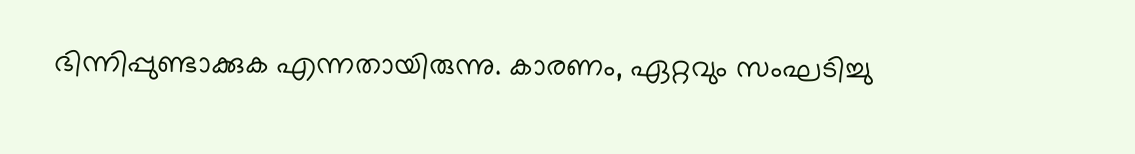ഭിന്നിപ്പുണ്ടാക്കുക എന്നതായിരുന്നു. കാരണം, ഏറ്റവും സംഘടിച്ചു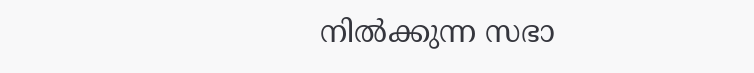നിൽക്കുന്ന സഭാ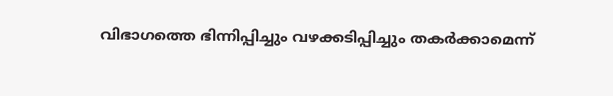വിഭാഗത്തെ ഭിന്നിപ്പിച്ചും വഴക്കടിപ്പിച്ചും തകർക്കാമെന്ന്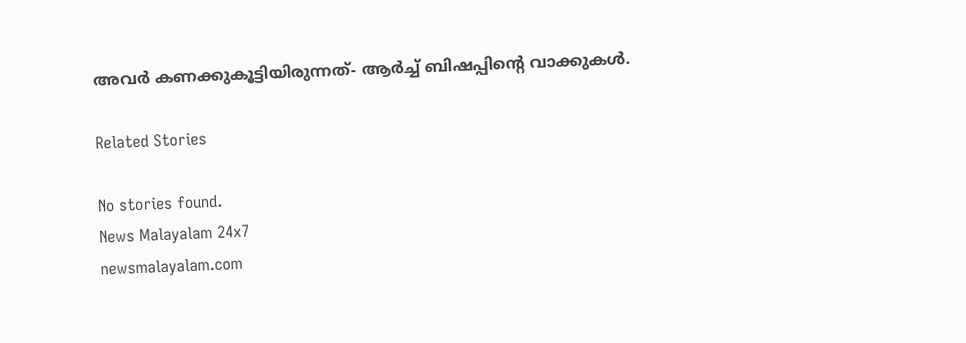അവർ കണക്കുകൂട്ടിയിരുന്നത്- ആർച്ച് ബിഷപ്പിന്റെ വാക്കുകൾ.

Related Stories

No stories found.
News Malayalam 24x7
newsmalayalam.com